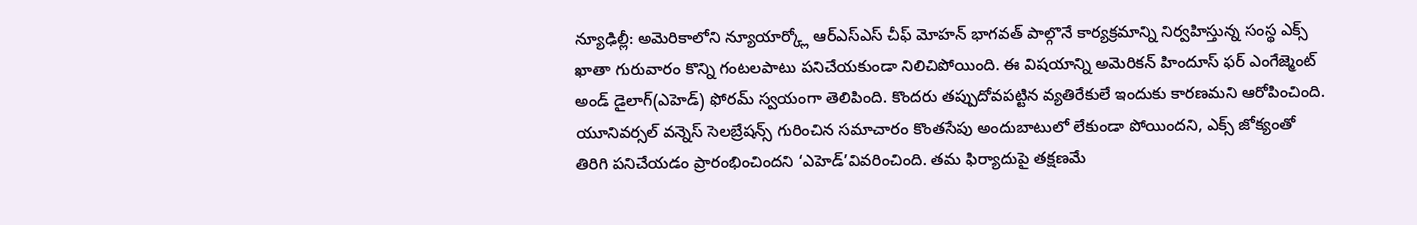న్యూఢిల్లీ: అమెరికాలోని న్యూయార్క్లో ఆర్ఎస్ఎస్ చీఫ్ మోహన్ భాగవత్ పాల్గొనే కార్యక్రమాన్ని నిర్వహిస్తున్న సంస్థ ఎక్స్ ఖాతా గురువారం కొన్ని గంటలపాటు పనిచేయకుండా నిలిచిపోయింది. ఈ విషయాన్ని అమెరికన్ హిందూస్ ఫర్ ఎంగేజ్మెంట్ అండ్ డైలాగ్(ఎహెడ్) ఫోరమ్ స్వయంగా తెలిపింది. కొందరు తప్పుదోవపట్టిన వ్యతిరేకులే ఇందుకు కారణమని ఆరోపించింది.
యూనివర్సల్ వన్నెస్ సెలబ్రేషన్స్ గురించిన సమాచారం కొంతసేపు అందుబాటులో లేకుండా పోయిందని, ఎక్స్ జోక్యంతో తిరిగి పనిచేయడం ప్రారంభించిందని ‘ఎహెడ్’వివరించింది. తమ ఫిర్యాదుపై తక్షణమే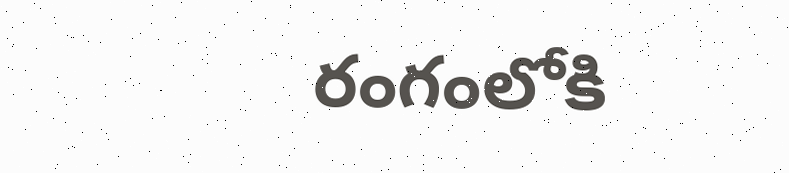రంగంలోకి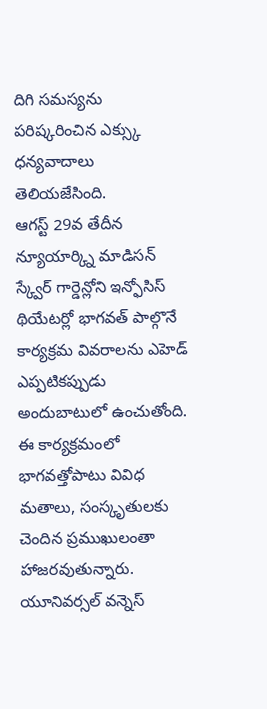దిగి సమస్యను పరిష్కరించిన ఎక్స్కు ధన్యవాదాలు తెలియజేసింది.
ఆగస్ట్ 29వ తేదీన న్యూయార్క్ని మాడిసన్ స్క్వేర్ గార్డెన్లోని ఇన్ఫోసిస్ థియేటర్లో భాగవత్ పాల్గొనే కార్యక్రమ వివరాలను ఎహెడ్ ఎప్పటికప్పుడు అందుబాటులో ఉంచుతోంది. ఈ కార్యక్రమంలో భాగవత్తోపాటు వివిధ మతాలు, సంస్కృతులకు చెందిన ప్రముఖులంతా హాజరవుతున్నారు. యూనివర్సల్ వన్నెస్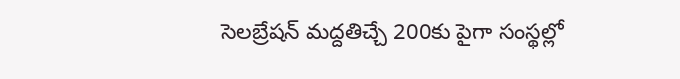సెలబ్రేషన్ మద్దతిచ్చే 200కు పైగా సంస్థల్లో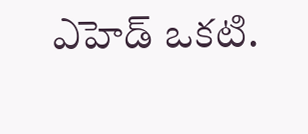ఎహెడ్ ఒకటి.